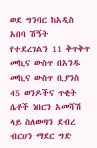ወደ ግንባር ከአዲስ አበባ ሽኝት የተደረገልን 11 ቅጥቅጥ መኪና ውስጥ በአንዱ መኪና ውስጥ ቢያንስ 45 ወንዶችና ጥቂት ሴቶች ነበርን አመሻሽ ላይ ስለወጣን ደብረ ብርሀን ማደር ግድ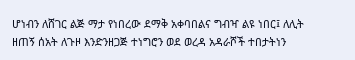ሆነብን ለሸገር ልጅ ማታ የነበረው ደማቅ አቀባበልና ግብዣ ልዩ ነበር፤ ለሊት ዘጠኝ ሰአት ለጉዞ እንድንዘጋጅ ተነግሮን ወደ ወረዳ አዳራሾች ተበታትነን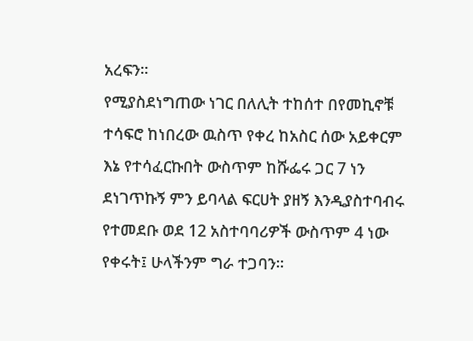አረፍን።
የሚያስደነግጠው ነገር በለሊት ተከሰተ በየመኪኖቹ ተሳፍሮ ከነበረው ዉስጥ የቀረ ከአስር ሰው አይቀርም እኔ የተሳፈርኩበት ውስጥም ከሹፌሩ ጋር 7 ነን ደነገጥኩኝ ምን ይባላል ፍርሀት ያዘኝ እንዲያስተባብሩ የተመደቡ ወደ 12 አስተባባሪዎች ውስጥም 4 ነው የቀሩት፤ ሁላችንም ግራ ተጋባን።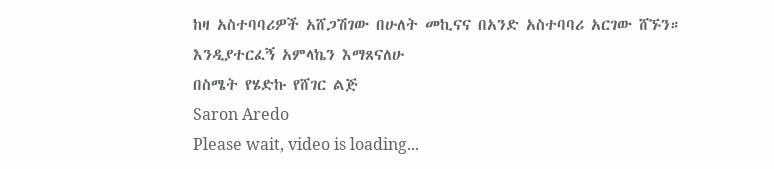ከዛ አስተባባሪዎች አሸጋሽገው በሁለት መኪናና በአንድ አስተባባሪ አርገው ሸኙን።
እንዲያተርፈኝ አምላኬን እማጸናለሁ
በስሜት የሄድኩ የሸገር ልጅ
Saron Aredo
Please wait, video is loading...